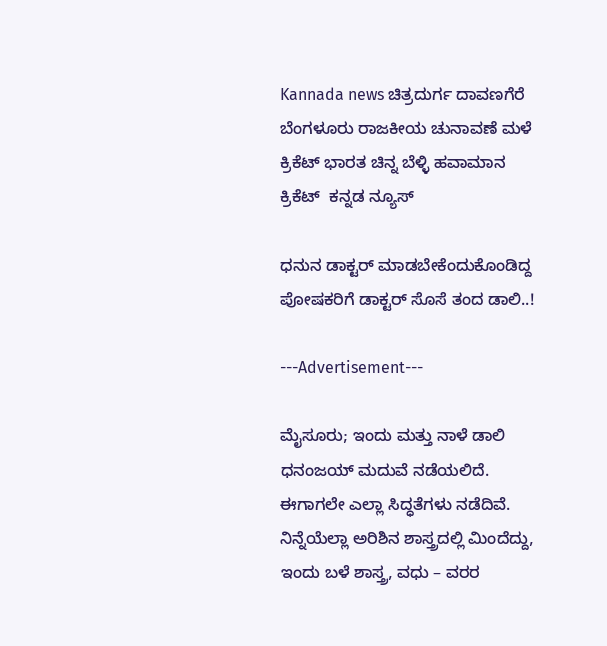Kannada news ಚಿತ್ರದುರ್ಗ ದಾವಣಗೆರೆ ಬೆಂಗಳೂರು ರಾಜಕೀಯ ಚುನಾವಣೆ ಮಳೆ ಕ್ರಿಕೆಟ್ ಭಾರತ ಚಿನ್ನ ಬೆಳ್ಳಿ ಹವಾಮಾನ ಕ್ರಿಕೆಟ್  ಕನ್ನಡ ನ್ಯೂಸ್

ಧನುನ ಡಾಕ್ಟರ್ ಮಾಡಬೇಕೆಂದುಕೊಂಡಿದ್ದ ಪೋಷಕರಿಗೆ ಡಾಕ್ಟರ್ ಸೊಸೆ ತಂದ ಡಾಲಿ..!

---Advertisement---

ಮೈಸೂರು; ಇಂದು ಮತ್ತು ನಾಳೆ ಡಾಲಿ ಧನಂಜಯ್ ಮದುವೆ ನಡೆಯಲಿದೆ. ಈಗಾಗಲೇ ಎಲ್ಲಾ ಸಿದ್ಧತೆಗಳು ನಡೆದಿವೆ. ನಿನ್ನೆಯೆಲ್ಲಾ ಅರಿಶಿನ ಶಾಸ್ತ್ರದಲ್ಲಿ ಮಿಂದೆದ್ದು, ಇಂದು ಬಳೆ ಶಾಸ್ತ್ರ, ವಧು – ವರರ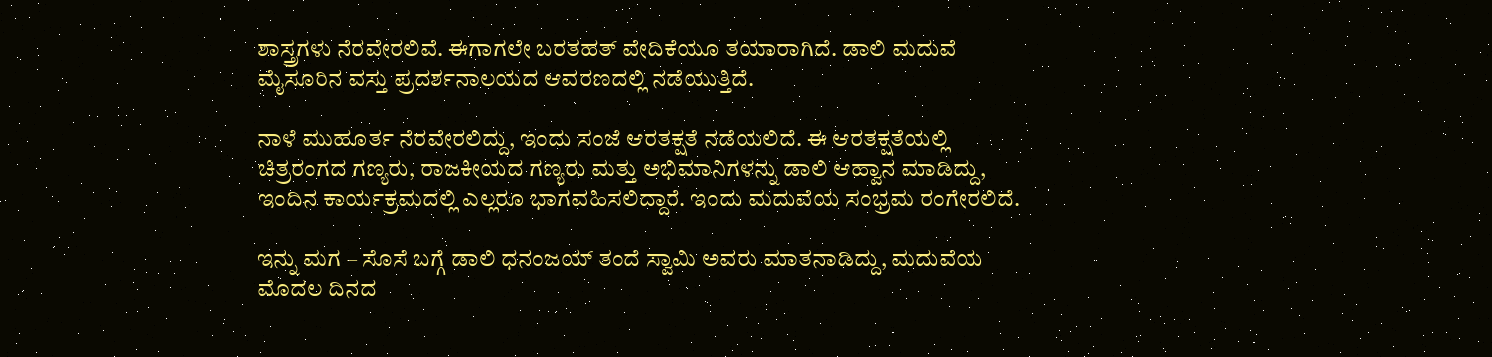ಶಾಸ್ತ್ರಗಳು ನೆರವೇರಲಿವೆ. ಈಗಾಗಲೇ ಬರತಹತ್ ವೇದಿಕೆಯೂ ತಯಾರಾಗಿದೆ. ಡಾಲಿ ಮದುವೆ ಮೈಸೂರಿನ ವಸ್ತು ಪ್ರದರ್ಶನಾಲಯದ ಆವರಣದಲ್ಲಿ ನಡೆಯುತ್ತಿದೆ.

ನಾಳೆ ಮುಹೂರ್ತ ನೆರವೇರಲಿದ್ದು, ಇಂದು ಸಂಜೆ ಆರತಕ್ಷತೆ ನಡೆಯಲಿದೆ. ಈ ಆರತಕ್ಷತೆಯಲ್ಲಿ ಚಿತ್ರರಂಗದ ಗಣ್ಯರು, ರಾಜಕೀಯದ ಗಣ್ಯರು ಮತ್ತು ಅಭಿಮಾನಿಗಳನ್ನು ಡಾಲಿ ಆಹ್ವಾನ ಮಾಡಿದ್ದು, ಇಂದಿನ ಕಾರ್ಯಕ್ರಮದಲ್ಲಿ ಎಲ್ಲರೂ ಭಾಗವಹಿಸಲಿದ್ದಾರೆ. ಇಂದು ಮದುವೆಯ ಸಂಭ್ರಮ ರಂಗೇರಲಿದೆ.

ಇನ್ನು ಮಗ – ಸೊಸೆ ಬಗ್ಗೆ ಡಾಲಿ ಧನಂಜಯ್ ತಂದೆ ಸ್ವಾಮಿ ಅವರು ಮಾತನಾಡಿದ್ದು, ಮದುವೆಯ ಮೊದಲ ದಿನದ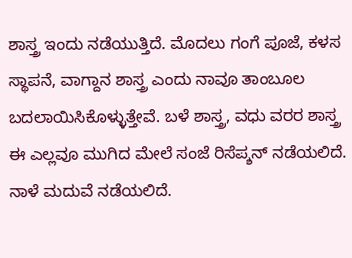ಶಾಸ್ತ್ರ ಇಂದು ನಡೆಯುತ್ತಿದೆ. ಮೊದಲು ಗಂಗೆ ಪೂಜೆ, ಕಳಸ ಸ್ಥಾಪನೆ, ವಾಗ್ದಾನ ಶಾಸ್ತ್ರ ಎಂದು ನಾವೂ ತಾಂಬೂಲ ಬದಲಾಯಿಸಿಕೊಳ್ಳುತ್ತೇವೆ. ಬಳೆ ಶಾಸ್ತ್ರ, ವಧು ವರರ ಶಾಸ್ತ್ರ ಈ ಎಲ್ಲವೂ ಮುಗಿದ ಮೇಲೆ ಸಂಜೆ ರಿಸೆಪ್ಶನ್ ನಡೆಯಲಿದೆ. ನಾಳೆ ಮದುವೆ ನಡೆಯಲಿದೆ.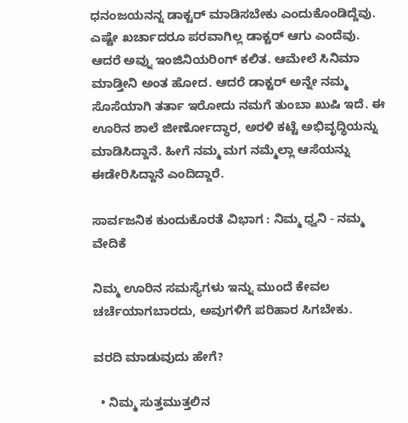ಧನಂಜಯನನ್ನ ಡಾಕ್ಟರ್ ಮಾಡಿಸಬೇಕು ಎಂದುಕೊಂಡಿದ್ದೆವು. ಎಷ್ಟೇ ಖರ್ಚಾದರೂ ಪರವಾಗಿಲ್ಲ ಡಾಕ್ಟರ್ ಆಗು ಎಂದೆವು. ಆದರೆ ಅವ್ನು ಇಂಜಿನಿಯರಿಂಗ್ ಕಲಿತ. ಆಮೇಲೆ ಸಿನಿಮಾ ಮಾಡ್ತೀನಿ ಅಂತ ಹೋದ. ಆದರೆ ಡಾಕ್ಟರ್ ಅನ್ನೇ ನಮ್ಮ ಸೊಸೆಯಾಗಿ ತರ್ತಾ ಇರೋದು ನಮಗೆ ತುಂಬಾ ಖುಷಿ ಇದೆ. ಈ ಊರಿನ ಶಾಲೆ ಜೀರ್ಣೋದ್ಧಾರ, ಅರಳಿ ಕಟ್ಟೆ ಅಭಿವೃದ್ಧಿಯನ್ನು ಮಾಡಿಸಿದ್ದಾನೆ. ಹೀಗೆ ನಮ್ಮ ಮಗ ನಮ್ಮೆಲ್ಲಾ ಆಸೆಯನ್ನು ಈಡೇರಿಸಿದ್ದಾನೆ ಎಂದಿದ್ದಾರೆ.

ಸಾರ್ವಜನಿಕ ಕುಂದುಕೊರತೆ ವಿಭಾಗ : ನಿಮ್ಮ ಧ್ವನಿ - ನಮ್ಮ ವೇದಿಕೆ

ನಿಮ್ಮ ಊರಿನ ಸಮಸ್ಯೆಗಳು ಇನ್ನು ಮುಂದೆ ಕೇವಲ ಚರ್ಚೆಯಾಗಬಾರದು, ಅವುಗಳಿಗೆ ಪರಿಹಾರ ಸಿಗಬೇಕು.

ವರದಿ ಮಾಡುವುದು ಹೇಗೆ?

  • ನಿಮ್ಮ ಸುತ್ತಮುತ್ತಲಿನ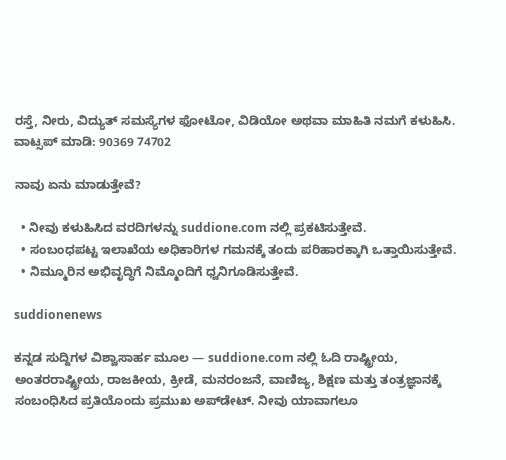ರಸ್ತೆ, ನೀರು, ವಿದ್ಯುತ್ ಸಮಸ್ಯೆಗಳ ಫೋಟೋ, ವಿಡಿಯೋ ಅಥವಾ ಮಾಹಿತಿ ನಮಗೆ ಕಳುಹಿಸಿ.
ವಾಟ್ಸಪ್ ಮಾಡಿ: 90369 74702

ನಾವು ಏನು ಮಾಡುತ್ತೇವೆ?

  • ನೀವು ಕಳುಹಿಸಿದ ವರದಿಗಳನ್ನು suddione.com ನಲ್ಲಿ ಪ್ರಕಟಿಸುತ್ತೇವೆ.
  • ಸಂಬಂಧಪಟ್ಟ ಇಲಾಖೆಯ ಅಧಿಕಾರಿಗಳ ಗಮನಕ್ಕೆ ತಂದು ಪರಿಹಾರಕ್ಕಾಗಿ ಒತ್ತಾಯಿಸುತ್ತೇವೆ.
  • ನಿಮ್ಮೂರಿನ ಅಭಿವೃದ್ಧಿಗೆ ನಿಮ್ಮೊಂದಿಗೆ ಧ್ವನಿಗೂಡಿಸುತ್ತೇವೆ.

suddionenews

ಕನ್ನಡ ಸುದ್ದಿಗಳ ವಿಶ್ವಾಸಾರ್ಹ ಮೂಲ — suddione.com ನಲ್ಲಿ ಓದಿ ರಾಷ್ಟ್ರೀಯ, ಅಂತರರಾಷ್ಟ್ರೀಯ, ರಾಜಕೀಯ, ಕ್ರೀಡೆ, ಮನರಂಜನೆ, ವಾಣಿಜ್ಯ, ಶಿಕ್ಷಣ ಮತ್ತು ತಂತ್ರಜ್ಞಾನಕ್ಕೆ ಸಂಬಂಧಿಸಿದ ಪ್ರತಿಯೊಂದು ಪ್ರಮುಖ ಅಪ್‌ಡೇಟ್. ನೀವು ಯಾವಾಗಲೂ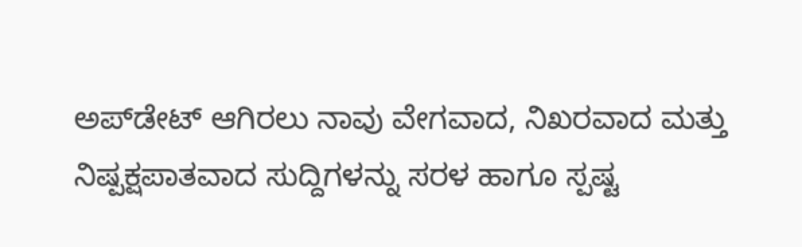ಅಪ್‌ಡೇಟ್ ಆಗಿರಲು ನಾವು ವೇಗವಾದ, ನಿಖರವಾದ ಮತ್ತು ನಿಷ್ಪಕ್ಷಪಾತವಾದ ಸುದ್ದಿಗಳನ್ನು ಸರಳ ಹಾಗೂ ಸ್ಪಷ್ಟ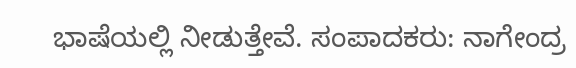ಭಾಷೆಯಲ್ಲಿ ನೀಡುತ್ತೇವೆ. ಸಂಪಾದಕರು: ನಾಗೇಂದ್ರ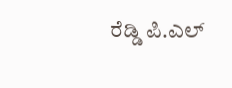ರೆಡ್ಡಿ ಪಿ.ಎಲ್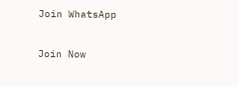Join WhatsApp

Join Now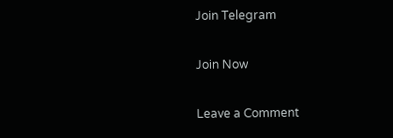Join Telegram

Join Now

Leave a Comment